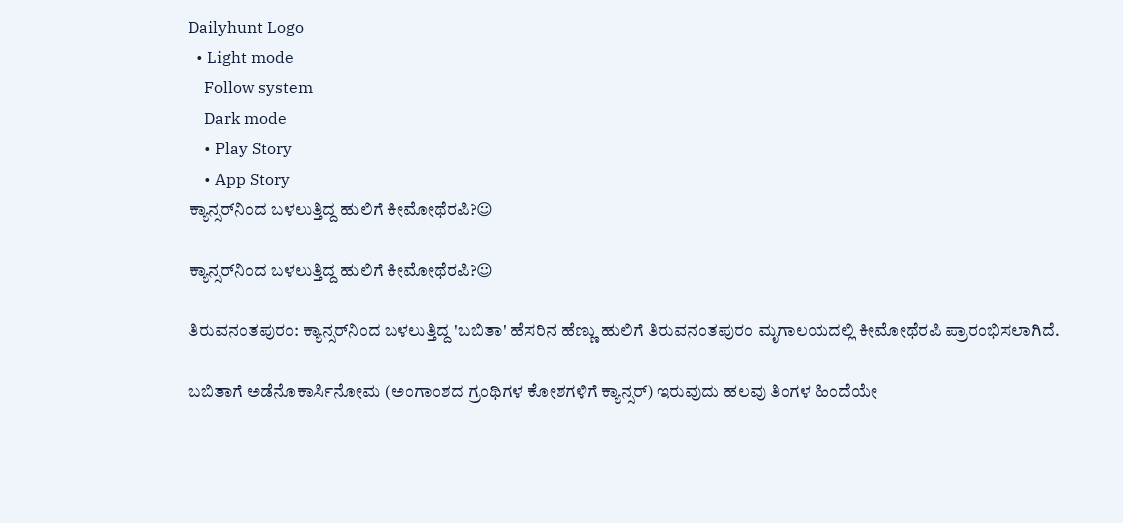Dailyhunt Logo
  • Light mode
    Follow system
    Dark mode
    • Play Story
    • App Story
ಕ್ಯಾನ್ಸರ್‌ನಿಂದ ಬಳಲುತ್ತಿದ್ದ ಹುಲಿಗೆ ಕೀಮೋಥೆರಪಿ?☺

ಕ್ಯಾನ್ಸರ್‌ನಿಂದ ಬಳಲುತ್ತಿದ್ದ ಹುಲಿಗೆ ಕೀಮೋಥೆರಪಿ?☺

ತಿರುವನಂತಪುರಂ: ಕ್ಯಾನ್ಸರ್‌ನಿಂದ ಬಳಲುತ್ತಿದ್ದ 'ಬಬಿತಾ' ಹೆಸರಿನ ಹೆಣ್ಣು ಹುಲಿಗೆ ತಿರುವನಂತಪುರಂ ಮೃಗಾಲಯದಲ್ಲಿ ಕೀಮೋಥೆರಪಿ ಪ್ರಾರಂಭಿಸಲಾಗಿದೆ.

ಬಬಿತಾಗೆ ಅಡೆನೊಕಾರ್ಸಿನೋಮ (ಅಂಗಾಂಶದ ಗ್ರಂಥಿಗಳ ಕೋಶಗಳಿಗೆ ಕ್ಯಾನ್ಸರ್‌) ಇರುವುದು ಹಲವು ತಿಂಗಳ ಹಿಂದೆಯೇ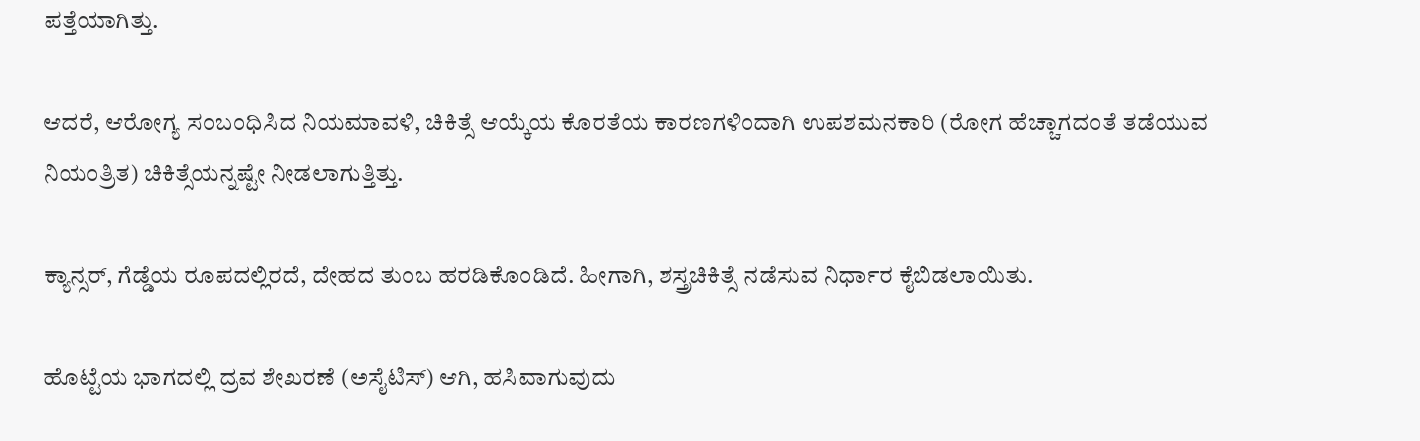ಪತ್ತೆಯಾಗಿತ್ತು.

ಆದರೆ, ಆರೋಗ್ಯ ಸಂಬಂಧಿಸಿದ ನಿಯಮಾವಳಿ, ಚಿಕಿತ್ಸೆ ಆಯ್ಕೆಯ ಕೊರತೆಯ ಕಾರಣಗಳಿಂದಾಗಿ ಉಪಶಮನಕಾರಿ (ರೋಗ ಹೆಚ್ಚಾಗದಂತೆ ತಡೆಯುವ ನಿಯಂತ್ರಿತ) ಚಿಕಿತ್ಸೆಯನ್ನಷ್ಟೇ ನೀಡಲಾಗುತ್ತಿತ್ತು.

ಕ್ಯಾನ್ಸರ್‌, ಗೆಡ್ಡೆಯ ರೂಪದಲ್ಲಿರದೆ, ದೇಹದ ತುಂಬ ಹರಡಿಕೊಂಡಿದೆ. ಹೀಗಾಗಿ, ಶಸ್ತ್ರಚಿಕಿತ್ಸೆ ನಡೆಸುವ ನಿರ್ಧಾರ ಕೈಬಿಡಲಾಯಿತು.

ಹೊಟ್ಟೆಯ ಭಾಗದಲ್ಲಿ ದ್ರವ ಶೇಖರಣೆ (ಅಸೈಟಿಸ್) ಆಗಿ, ಹಸಿವಾಗುವುದು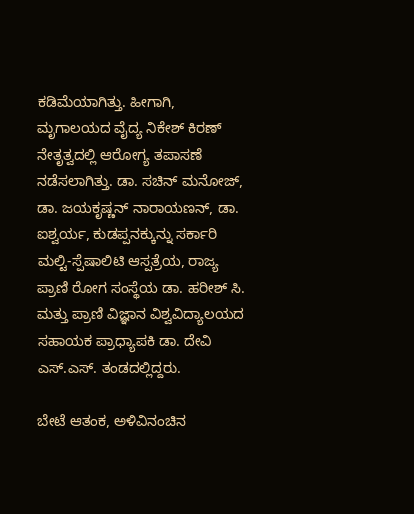ಕಡಿಮೆಯಾಗಿತ್ತು. ಹೀಗಾಗಿ, ಮೃಗಾಲಯದ ವೈದ್ಯ ನಿಕೇಶ್‌ ಕಿರಣ್‌ ನೇತೃತ್ವದಲ್ಲಿ ಆರೋಗ್ಯ ತಪಾಸಣೆ ನಡೆಸಲಾಗಿತ್ತು. ಡಾ. ಸಚಿನ್ ಮನೋಜ್, ಡಾ. ಜಯಕೃಷ್ಣನ್ ನಾರಾಯಣನ್, ಡಾ. ಐಶ್ವರ್ಯ, ಕುಡಪ್ಪನಕ್ಕುನ್ನು ಸರ್ಕಾರಿ ಮಲ್ಟಿ-ಸ್ಪೆಷಾಲಿಟಿ ಆಸ್ಪತ್ರೆಯ, ರಾಜ್ಯ ಪ್ರಾಣಿ ರೋಗ ಸಂಸ್ಥೆಯ ಡಾ. ಹರೀಶ್ ಸಿ. ಮತ್ತು ಪ್ರಾಣಿ ವಿಜ್ಞಾನ ವಿಶ್ವವಿದ್ಯಾಲಯದ ಸಹಾಯಕ ಪ್ರಾಧ್ಯಾಪಕಿ ಡಾ. ದೇವಿ ಎಸ್.ಎಸ್. ತಂಡದಲ್ಲಿದ್ದರು.

ಬೇಟೆ ಆತಂಕ, ಅಳಿವಿನಂಚಿನ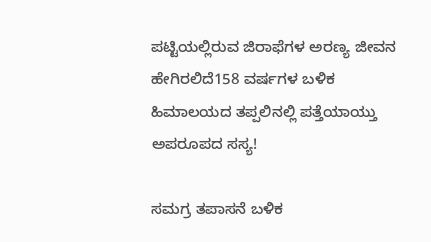ಪ‍ಟ್ಟಿಯಲ್ಲಿರುವ ಜಿರಾಫೆಗಳ ಅರಣ್ಯ ಜೀವನ ಹೇಗಿರಲಿದೆ158 ವರ್ಷಗಳ ಬಳಿಕ ಹಿಮಾಲಯದ ತಪ್ಪಲಿನಲ್ಲಿ ಪತ್ತೆಯಾಯ್ತು ಅಪರೂಪದ ಸಸ್ಯ!

ಸಮಗ್ರ ತಪಾಸನೆ ಬಳಿಕ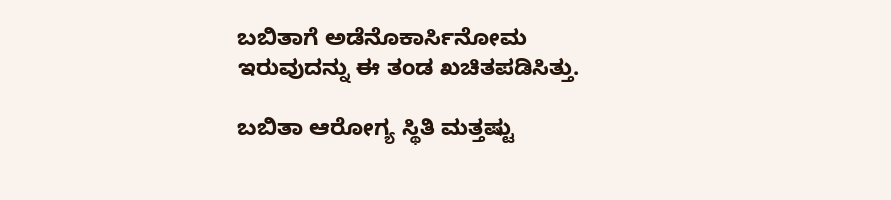ಬಬಿತಾಗೆ ಅಡೆನೊಕಾರ್ಸಿನೋಮ ಇರುವುದನ್ನು ಈ ತಂಡ ಖಚಿತಪಡಿಸಿತ್ತು.

ಬಬಿತಾ ಆರೋಗ್ಯ ಸ್ಥಿತಿ ಮತ್ತಷ್ಟು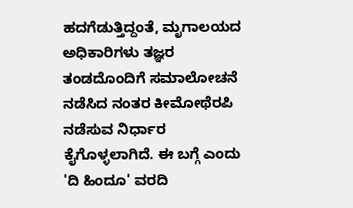ಹದಗೆಡುತ್ತಿದ್ದಂತೆ, ಮೃಗಾಲಯದ ಅಧಿಕಾರಿಗಳು ತಜ್ಞರ ತಂಡದೊಂದಿಗೆ ಸಮಾಲೋಚನೆ ನಡೆಸಿದ ನಂತರ ಕೀಮೋಥೆರಪಿ ನಡೆಸುವ ನಿರ್ಧಾರ ಕೈಗೊಳ್ಳಲಾಗಿದೆ. ಈ ಬಗ್ಗೆ ಎಂದು 'ದಿ ಹಿಂದೂ' ವರದಿ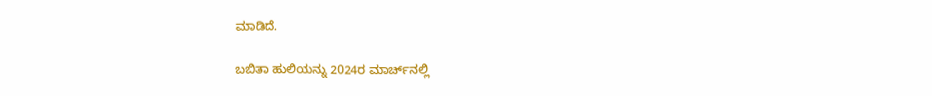ಮಾಡಿದೆ.

ಬಬಿತಾ ಹುಲಿಯನ್ನು 2024ರ ಮಾರ್ಚ್‌ನಲ್ಲಿ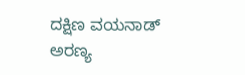ದಕ್ಷಿಣ ವಯನಾಡ್ ಅರಣ್ಯ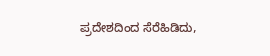ಪ್ರದೇಶದಿಂದ ಸೆರೆಹಿಡಿದು,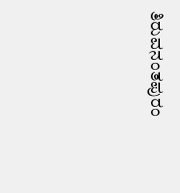ತಿರುವನಂತಪುರಂ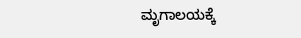ಮೃಗಾಲಯಕ್ಕೆ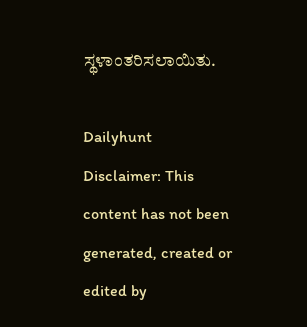ಸ್ಥಳಾಂತರಿಸಲಾಯಿತು.

Dailyhunt
Disclaimer: This content has not been generated, created or edited by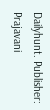Dailyhunt. Publisher: Prajavani